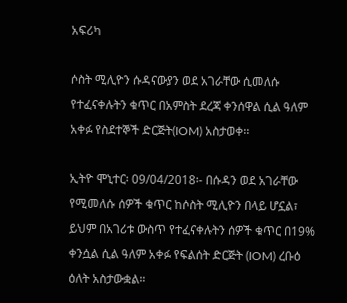አፍሪካ

ሶስት ሚሊዮን ሱዳናውያን ወደ አገራቸው ሲመለሱ የተፈናቀሉትን ቁጥር በአምስት ደረጃ ቀንሰዋል ሲል ዓለም አቀፉ የስደተኞች ድርጅት(IOM) አስታወቀ፡፡

ኢትዮ ሞኒተር፡ 09/04/2018፡- በሱዳን ወደ አገራቸው የሚመለሱ ሰዎች ቁጥር ከሶስት ሚሊዮን በላይ ሆኗል፣ ይህም በአገሪቱ ውስጥ የተፈናቀሉትን ሰዎች ቁጥር በ19% ቀንሷል ሲል ዓለም አቀፉ የፍልሰት ድርጅት (IOM) ረቡዕ ዕለት አስታውቋል።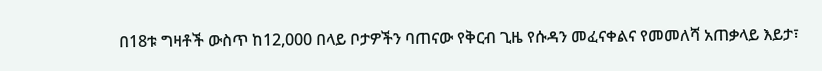በ18ቱ ግዛቶች ውስጥ ከ12,000 በላይ ቦታዎችን ባጠናው የቅርብ ጊዜ የሱዳን መፈናቀልና የመመለሻ አጠቃላይ እይታ፣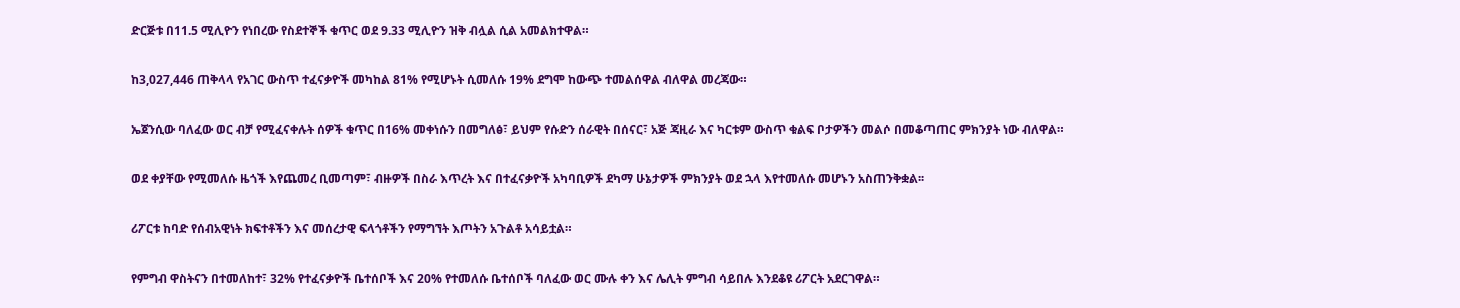ድርጅቱ በ11.5 ሚሊዮን የነበረው የስደተኞች ቁጥር ወደ 9.33 ሚሊዮን ዝቅ ብሏል ሲል አመልክተዋል።

ከ3,027,446 ጠቅላላ የአገር ውስጥ ተፈናቃዮች መካከል 81% የሚሆኑት ሲመለሱ 19% ደግሞ ከውጭ ተመልሰዋል ብለዋል መረጃው።

ኤጀንሲው ባለፈው ወር ብቻ የሚፈናቀሉት ሰዎች ቁጥር በ16% መቀነሱን በመግለፅ፣ ይህም የሱድን ሰራዊት በሰናር፣ አጅ ጃዚራ እና ካርቱም ውስጥ ቁልፍ ቦታዎችን መልሶ በመቆጣጠር ምክንያት ነው ብለዋል።

ወደ ቀያቸው የሚመለሱ ዜጎች እየጨመረ ቢመጣም፣ ብዙዎች በስራ እጥረት እና በተፈናቃዮች አካባቢዎች ደካማ ሁኔታዎች ምክንያት ወደ ኋላ እየተመለሱ መሆኑን አስጠንቅቋል፡፡

ሪፖርቱ ከባድ የሰብአዊነት ክፍተቶችን እና መሰረታዊ ፍላጎቶችን የማግኘት እጦትን አጉልቶ አሳይቷል።

የምግብ ዋስትናን በተመለከተ፣ 32% የተፈናቃዮች ቤተሰቦች እና 20% የተመለሱ ቤተሰቦች ባለፈው ወር ሙሉ ቀን እና ሌሊት ምግብ ሳይበሉ እንደቆዩ ሪፖርት አደርገዋል።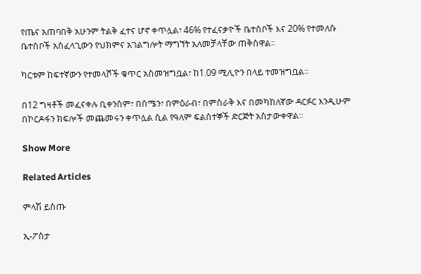የጤና አጠባበቅ አሁንም ትልቅ ፈተና ሆኖ ቀጥሏል፣ 46% የተፈናቃዮች ቤተሰቦች እና 20% የተመለሱ ቤተሰቦች አስፈላጊውን የህክምና አገልግሎት ማግኘት አለመቻላቸው ጠቅሰዋል፡፡

ካርቱም ከፍተኛውን የተመላሾች ቁጥር አስመዝግቧል፣ ከ1.09 ሚሊዮን በላይ ተመዝግቧል።

በ12 ግዛቶች መፈናቀሉ ቢቀንስም፣ በሰሜን፣ በምዕራብ፣ በምስራቅ እና በመካከለኛው ዳርፉር እንዲሁም በኮርዶፋን ክፍሎች መጨመሩን ቀጥሏል ሲል የዓለም ፍልሰተኞች ድርጅት አስታውቀዋል።

Show More

Related Articles

ምላሽ ይስጡ

ኢ-ፖስታ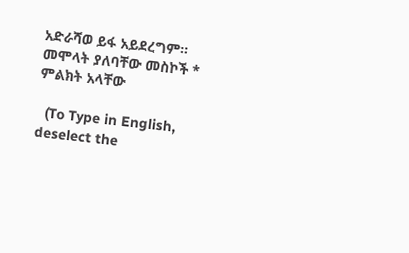አድራሻወ ይፋ አይደረግም። መሞላት ያለባቸው መስኮች * ምልክት አላቸው

  (To Type in English, deselect the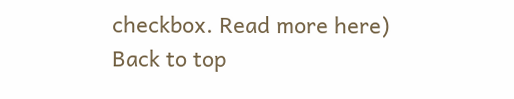checkbox. Read more here)
Back to top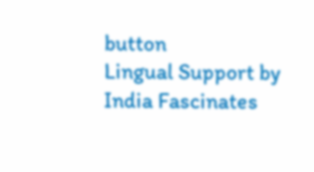button
Lingual Support by India Fascinates